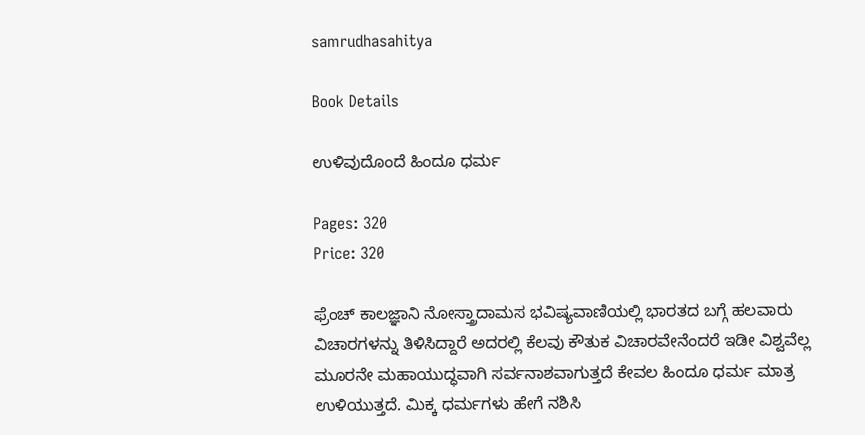samrudhasahitya

Book Details

ಉಳಿವುದೊಂದೆ ಹಿಂದೂ ಧರ್ಮ

Pages: 320
Price: 320

ಫ್ರೆಂಚ್ ಕಾಲಜ್ಞಾನಿ ನೋಸ್ತ್ರಾದಾಮಸ ಭವಿಷ್ಯವಾಣಿಯಲ್ಲಿ ಭಾರತದ ಬಗ್ಗೆ ಹಲವಾರು ವಿಚಾರಗಳನ್ನು ತಿಳಿಸಿದ್ದಾರೆ ಅದರಲ್ಲಿ ಕೆಲವು ಕೌತುಕ ವಿಚಾರವೇನೆಂದರೆ ಇಡೀ ವಿಶ್ವವೆಲ್ಲ ಮೂರನೇ ಮಹಾಯುದ್ಧವಾಗಿ ಸರ್ವನಾಶವಾಗುತ್ತದೆ ಕೇವಲ ಹಿಂದೂ ಧರ್ಮ ಮಾತ್ರ ಉಳಿಯುತ್ತದೆ. ಮಿಕ್ಕ ಧರ್ಮಗಳು ಹೇಗೆ ನಶಿಸಿ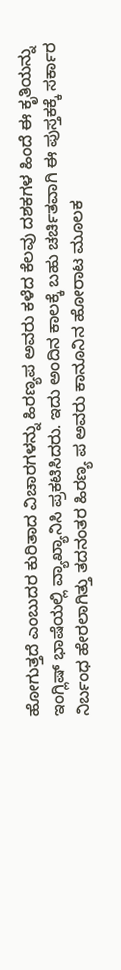ಹೋಗುತ್ತದೆ ಎಂಬುದರ ಕುರಿತಾದ ವಿಚಾರಗಳನ್ನು ಹಿರಣ್ಯಪ ಅವರು ಕಳೆದ ಕೆಲವು ದಶಕಗಳ ಹಿಂದೆ ಈ ಕೃತಿಯನ್ನು ಇಂಗ್ಲಿಷ್ ಭಾಷೆಯಲ್ಲಿ ವ್ಯಾಖ್ಯಾನಿಸಿ ಪ್ರಕಟಿಸಿದರು. ಇದು ಅಂದಿನ ಕಾಲಕ್ಕೆ ಬಹು ಚರ್ಚಿತವಾಗಿ ಈ ಪುಸ್ತಕಕ್ಕೆ ಸರ್ಕಾರ ನಿರ್ಬಂಧ ಹೇರಲಾಗಿತ್ತು ತದನಂತರ ಹಿರಣ್ಯ ಪ ಅವರು ಕಾನೂನಿನ ಹೋರಾಟ ಮೂಲಕ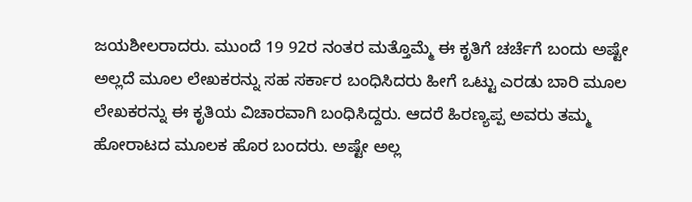ಜಯಶೀಲರಾದರು. ಮುಂದೆ 19 92ರ ನಂತರ ಮತ್ತೊಮ್ಮೆ ಈ ಕೃತಿಗೆ ಚರ್ಚೆಗೆ ಬಂದು ಅಷ್ಟೇ ಅಲ್ಲದೆ ಮೂಲ ಲೇಖಕರನ್ನು ಸಹ ಸರ್ಕಾರ ಬಂಧಿಸಿದರು ಹೀಗೆ ಒಟ್ಟು ಎರಡು ಬಾರಿ ಮೂಲ ಲೇಖಕರನ್ನು ಈ ಕೃತಿಯ ವಿಚಾರವಾಗಿ ಬಂಧಿಸಿದ್ದರು. ಆದರೆ ಹಿರಣ್ಯಪ್ಪ ಅವರು ತಮ್ಮ ಹೋರಾಟದ ಮೂಲಕ ಹೊರ ಬಂದರು. ಅಷ್ಟೇ ಅಲ್ಲ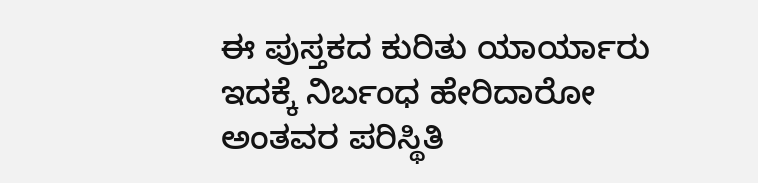ಈ ಪುಸ್ತಕದ ಕುರಿತು ಯಾರ್ಯಾರು ಇದಕ್ಕೆ ನಿರ್ಬಂಧ ಹೇರಿದಾರೋ ಅಂತವರ ಪರಿಸ್ಥಿತಿ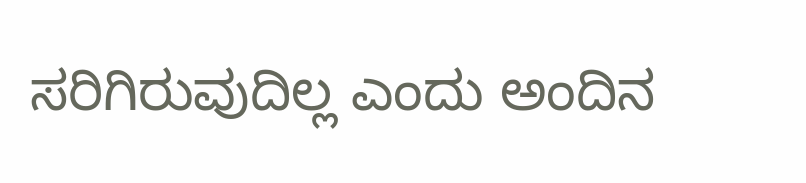ಸರಿಗಿರುವುದಿಲ್ಲ ಎಂದು ಅಂದಿನ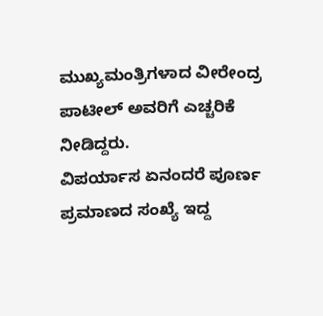ಮುಖ್ಯಮಂತ್ರಿಗಳಾದ ವೀರೇಂದ್ರ ಪಾಟೀಲ್ ಅವರಿಗೆ ಎಚ್ಚರಿಕೆ ನೀಡಿದ್ದರು.
ವಿಪರ್ಯಾಸ ಏನಂದರೆ ಪೂರ್ಣ ಪ್ರಮಾಣದ ಸಂಖ್ಯೆ ಇದ್ದ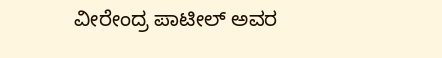ವೀರೇಂದ್ರ ಪಾಟೀಲ್ ಅವರ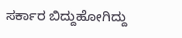ಸರ್ಕಾರ ಬಿದ್ದುಹೋಗಿದ್ದು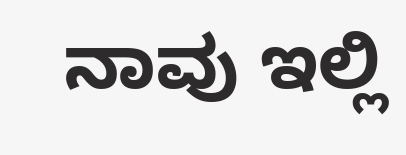ನಾವು ಇಲ್ಲಿ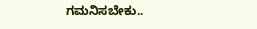ಗಮನಿಸಬೇಕು..